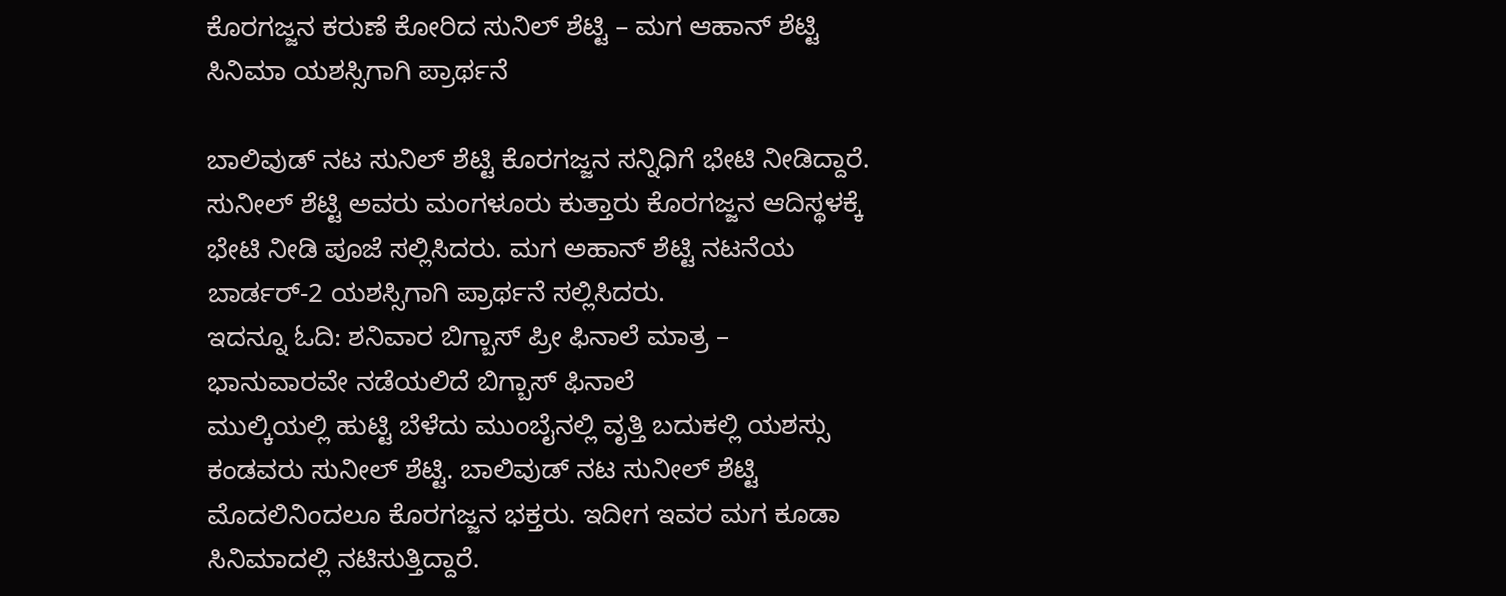ಕೊರಗಜ್ಜನ ಕರುಣೆ ಕೋರಿದ ಸುನಿಲ್ ಶೆಟ್ಟಿ – ಮಗ ಆಹಾನ್ ಶೆಟ್ಟಿ ಸಿನಿಮಾ ಯಶಸ್ಸಿಗಾಗಿ ಪ್ರಾರ್ಥನೆ

ಬಾಲಿವುಡ್ ನಟ ಸುನಿಲ್ ಶೆಟ್ಟಿ ಕೊರಗಜ್ಜನ ಸನ್ನಿಧಿಗೆ ಭೇಟಿ ನೀಡಿದ್ದಾರೆ. ಸುನೀಲ್ ಶೆಟ್ಟಿ ಅವರು ಮಂಗಳೂರು ಕುತ್ತಾರು ಕೊರಗಜ್ಜನ ಆದಿಸ್ಥಳಕ್ಕೆ ಭೇಟಿ ನೀಡಿ ಪೂಜೆ ಸಲ್ಲಿಸಿದರು. ಮಗ ಅಹಾನ್ ಶೆಟ್ಟಿ ನಟನೆಯ ಬಾರ್ಡರ್-2 ಯಶಸ್ಸಿಗಾಗಿ ಪ್ರಾರ್ಥನೆ ಸಲ್ಲಿಸಿದರು.
ಇದನ್ನೂ ಓದಿ: ಶನಿವಾರ ಬಿಗ್ಬಾಸ್ ಪ್ರೀ ಫಿನಾಲೆ ಮಾತ್ರ – ಭಾನುವಾರವೇ ನಡೆಯಲಿದೆ ಬಿಗ್ಬಾಸ್ ಫಿನಾಲೆ
ಮುಲ್ಕಿಯಲ್ಲಿ ಹುಟ್ಟಿ ಬೆಳೆದು ಮುಂಬೈನಲ್ಲಿ ವೃತ್ತಿ ಬದುಕಲ್ಲಿ ಯಶಸ್ಸು ಕಂಡವರು ಸುನೀಲ್ ಶೆಟ್ಟಿ. ಬಾಲಿವುಡ್ ನಟ ಸುನೀಲ್ ಶೆಟ್ಟಿ ಮೊದಲಿನಿಂದಲೂ ಕೊರಗಜ್ಜನ ಭಕ್ತರು. ಇದೀಗ ಇವರ ಮಗ ಕೂಡಾ ಸಿನಿಮಾದಲ್ಲಿ ನಟಿಸುತ್ತಿದ್ದಾರೆ.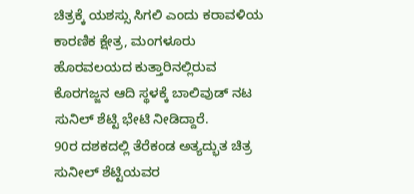ಚಿತ್ರಕ್ಕೆ ಯಶಸ್ಸು ಸಿಗಲಿ ಎಂದು ಕರಾವಳಿಯ ಕಾರಣಿಕ ಕ್ಷೇತ್ರ, ಮಂಗಳೂರು ಹೊರವಲಯದ ಕುತ್ತಾರಿನಲ್ಲಿರುವ ಕೊರಗಜ್ಜನ ಆದಿ ಸ್ಥಳಕ್ಕೆ ಬಾಲಿವುಡ್ ನಟ ಸುನಿಲ್ ಶೆಟ್ಟಿ ಭೇಟಿ ನೀಡಿದ್ದಾರೆ.
90ರ ದಶಕದಲ್ಲಿ ತೆರೆಕಂಡ ಅತ್ಯದ್ಭುತ ಚಿತ್ರ ಸುನೀಲ್ ಶೆಟ್ಟಿಯವರ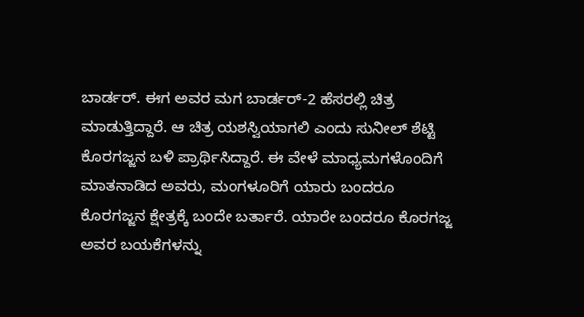ಬಾರ್ಡರ್. ಈಗ ಅವರ ಮಗ ಬಾರ್ಡರ್-2 ಹೆಸರಲ್ಲಿ ಚಿತ್ರ ಮಾಡುತ್ತಿದ್ದಾರೆ. ಆ ಚಿತ್ರ ಯಶಸ್ವಿಯಾಗಲಿ ಎಂದು ಸುನೀಲ್ ಶೆಟ್ಟಿ ಕೊರಗಜ್ಜನ ಬಳಿ ಪ್ರಾರ್ಥಿಸಿದ್ದಾರೆ. ಈ ವೇಳೆ ಮಾಧ್ಯಮಗಳೊಂದಿಗೆ ಮಾತನಾಡಿದ ಅವರು, ಮಂಗಳೂರಿಗೆ ಯಾರು ಬಂದರೂ ಕೊರಗಜ್ಜನ ಕ್ಷೇತ್ರಕ್ಕೆ ಬಂದೇ ಬರ್ತಾರೆ. ಯಾರೇ ಬಂದರೂ ಕೊರಗಜ್ಜ ಅವರ ಬಯಕೆಗಳನ್ನು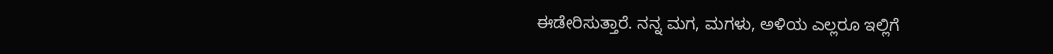ಈಡೇರಿಸುತ್ತಾರೆ. ನನ್ನ ಮಗ, ಮಗಳು, ಅಳಿಯ ಎಲ್ಲರೂ ಇಲ್ಲಿಗೆ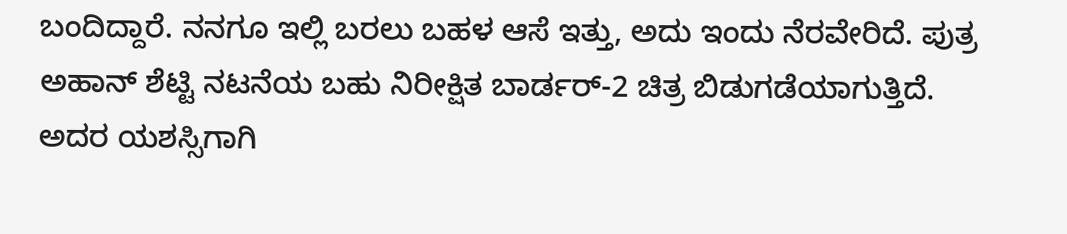ಬಂದಿದ್ದಾರೆ. ನನಗೂ ಇಲ್ಲಿ ಬರಲು ಬಹಳ ಆಸೆ ಇತ್ತು, ಅದು ಇಂದು ನೆರವೇರಿದೆ. ಪುತ್ರ ಅಹಾನ್ ಶೆಟ್ಟಿ ನಟನೆಯ ಬಹು ನಿರೀಕ್ಷಿತ ಬಾರ್ಡರ್-2 ಚಿತ್ರ ಬಿಡುಗಡೆಯಾಗುತ್ತಿದೆ. ಅದರ ಯಶಸ್ಸಿಗಾಗಿ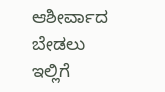ಆಶೀರ್ವಾದ ಬೇಡಲು ಇಲ್ಲಿಗೆ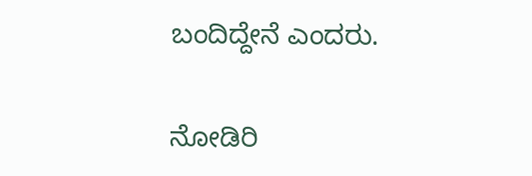ಬಂದಿದ್ದೇನೆ ಎಂದರು.

ನೋಡಿರಿ